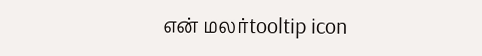என் மலர்tooltip icon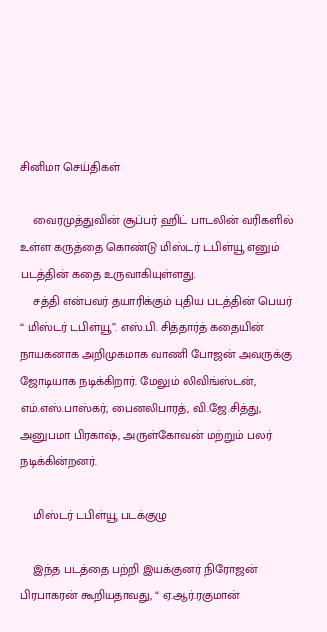சினிமா செய்திகள்

    வைரமுத்துவின் சூப்பர் ஹிட் பாடலின் வரிகளில் உள்ள கருத்தை கொண்டு மிஸ்டர் டபிள்யூ எனும் படத்தின் கதை உருவாகியுள்ளது.
    சத்தி என்பவர் தயாரிக்கும் புதிய படத்தின் பெயர் “ மிஸ்டர் டபிள்யூ”. எஸ்.பி. சித்தார்த் கதையின் நாயகனாக அறிமுகமாக வாணி போஜன் அவருக்கு ஜோடியாக நடிக்கிறார். மேலும் லிவிங்ஸ்டன், எம்.எஸ்.பாஸ்கர், பைனலிபாரத், வி.ஜே.சித்து, அனுபமா பிரகாஷ், அருள்கோவன் மற்றும் பலர் நடிக்கின்றனர்.

    மிஸ்டர் டபிள்யூ படக்குழு

    இந்த படத்தை பற்றி இயக்குனர் நிரோஜன் பிரபாகரன் கூறியதாவது, “ ஏ.ஆர்.ரகுமான்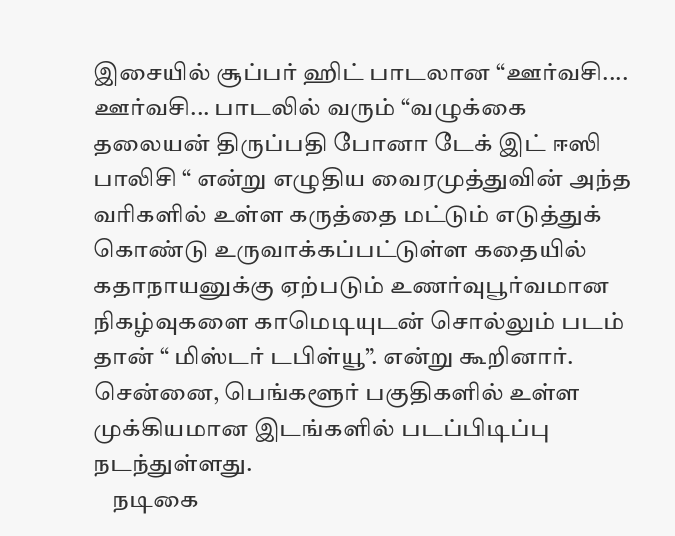இசையில் சூப்பர் ஹிட் பாடலான “ஊர்வசி.... ஊர்வசி... பாடலில் வரும் “வழுக்கை தலையன் திருப்பதி போனா டேக் இட் ஈஸி பாலிசி “ என்று எழுதிய வைரமுத்துவின் அந்த வரிகளில் உள்ள கருத்தை மட்டும் எடுத்துக் கொண்டு உருவாக்கப்பட்டுள்ள கதையில் கதாநாயனுக்கு ஏற்படும் உணர்வுபூர்வமான நிகழ்வுகளை காமெடியுடன் சொல்லும் படம் தான் “ மிஸ்டர் டபிள்யூ”. என்று கூறினார்.  சென்னை, பெங்களூர் பகுதிகளில் உள்ள முக்கியமான இடங்களில் படப்பிடிப்பு நடந்துள்ளது.
    நடிகை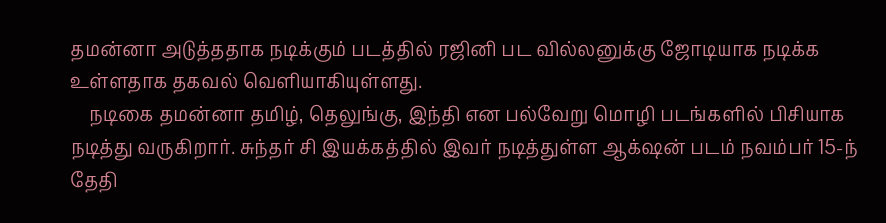தமன்னா அடுத்ததாக நடிக்கும் படத்தில் ரஜினி பட வில்லனுக்கு ஜோடியாக நடிக்க உள்ளதாக தகவல் வெளியாகியுள்ளது.
    நடிகை தமன்னா தமிழ், தெலுங்கு, இந்தி என பல்வேறு மொழி படங்களில் பிசியாக நடித்து வருகிறார். சுந்தர் சி இயக்கத்தில் இவர் நடித்துள்ள ஆக்‌ஷன் படம் நவம்பர் 15-ந் தேதி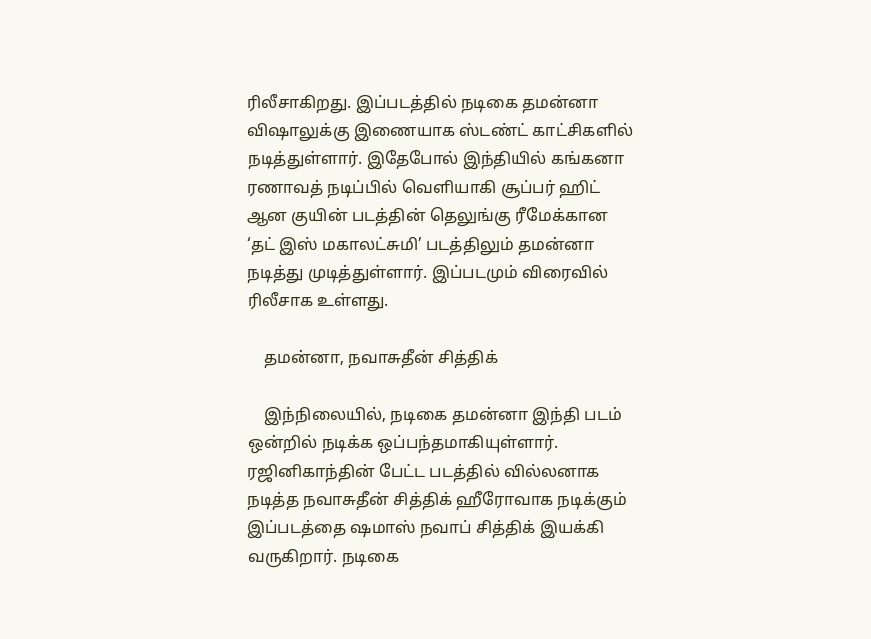ரிலீசாகிறது. இப்படத்தில் நடிகை தமன்னா விஷாலுக்கு இணையாக ஸ்டண்ட் காட்சிகளில் நடித்துள்ளார். இதேபோல் இந்தியில் கங்கனா ரணாவத் நடிப்பில் வெளியாகி சூப்பர் ஹிட் ஆன குயின் படத்தின் தெலுங்கு ரீமேக்கான ‘தட் இஸ் மகாலட்சுமி’ படத்திலும் தமன்னா நடித்து முடித்துள்ளார். இப்படமும் விரைவில் ரிலீசாக உள்ளது.

    தமன்னா, நவாசுதீன் சித்திக்

    இந்நிலையில், நடிகை தமன்னா இந்தி படம் ஒன்றில் நடிக்க ஒப்பந்தமாகியுள்ளார். ரஜினிகாந்தின் பேட்ட படத்தில் வில்லனாக நடித்த நவாசுதீன் சித்திக் ஹீரோவாக நடிக்கும் இப்படத்தை ஷமாஸ் நவாப் சித்திக் இயக்கி வருகிறார். நடிகை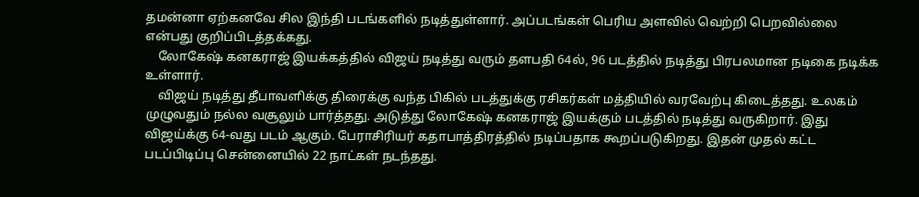தமன்னா ஏற்கனவே சில இந்தி படங்களில் நடித்துள்ளார். அப்படங்கள் பெரிய அளவில் வெற்றி பெறவில்லை என்பது குறிப்பிடத்தக்கது.
    லோகேஷ் கனகராஜ் இயக்கத்தில் விஜய் நடித்து வரும் தளபதி 64ல், 96 படத்தில் நடித்து பிரபலமான நடிகை நடிக்க உள்ளார்.
    விஜய் நடித்து தீபாவளிக்கு திரைக்கு வந்த பிகில் படத்துக்கு ரசிகர்கள் மத்தியில் வரவேற்பு கிடைத்தது. உலகம் முழுவதும் நல்ல வசூலும் பார்த்தது. அடுத்து லோகேஷ் கனகராஜ் இயக்கும் படத்தில் நடித்து வருகிறார். இது விஜய்க்கு 64-வது படம் ஆகும். பேராசிரியர் கதாபாத்திரத்தில் நடிப்பதாக கூறப்படுகிறது. இதன் முதல் கட்ட படப்பிடிப்பு சென்னையில் 22 நாட்கள் நடந்தது.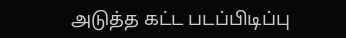அடுத்த கட்ட படப்பிடிப்பு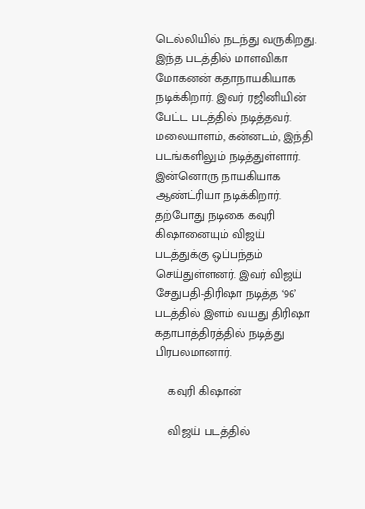டெல்லியில் நடந்து வருகிறது. இந்த படத்தில் மாளவிகா மோகனன் கதாநாயகியாக நடிக்கிறார். இவர் ரஜினியின் பேட்ட படத்தில் நடித்தவர். மலையாளம், கன்னடம், இந்தி படங்களிலும் நடித்துள்ளார். இன்னொரு நாயகியாக ஆண்ட்ரியா நடிக்கிறார். தற்போது நடிகை கவுரி கிஷானையும் விஜய் படத்துக்கு ஒப்பந்தம் செய்துள்ளனர். இவர் விஜய் சேதுபதி-திரிஷா நடித்த ‘96’ படத்தில் இளம் வயது திரிஷா கதாபாத்திரத்தில் நடித்து பிரபலமானார்.

    கவுரி கிஷான்

    விஜய் படத்தில்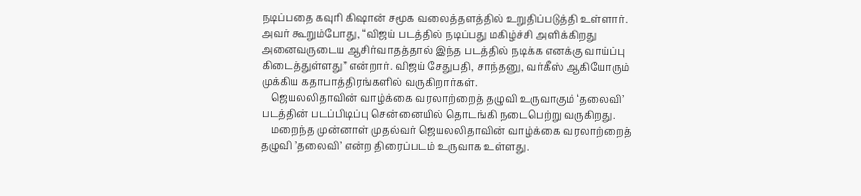நடிப்பதை கவுரி கிஷான் சமூக வலைத்தளத்தில் உறுதிப்படுத்தி உள்ளார். அவர் கூறும்போது, “விஜய் படத்தில் நடிப்பது மகிழ்ச்சி அளிக்கிறது அனைவருடைய ஆசிர்வாதத்தால் இந்த படத்தில் நடிக்க எனக்கு வாய்ப்பு கிடைத்துள்ளது” என்றார். விஜய் சேதுபதி, சாந்தனு, வர்கீஸ் ஆகியோரும் முக்கிய கதாபாத்திரங்களில் வருகிறார்கள்.
    ஜெயலலிதாவின் வாழ்க்கை வரலாற்றைத் தழுவி உருவாகும் ‘தலைவி’ படத்தின் படப்பிடிப்பு சென்னையில் தொடங்கி நடைபெற்று வருகிறது.
    மறைந்த முன்னாள் முதல்வர் ஜெயலலிதாவின் வாழ்க்கை வரலாற்றைத் தழுவி ’தலைவி’ என்ற திரைப்படம் உருவாக உள்ளது.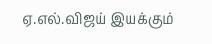ஏ.எல்.விஜய் இயக்கும்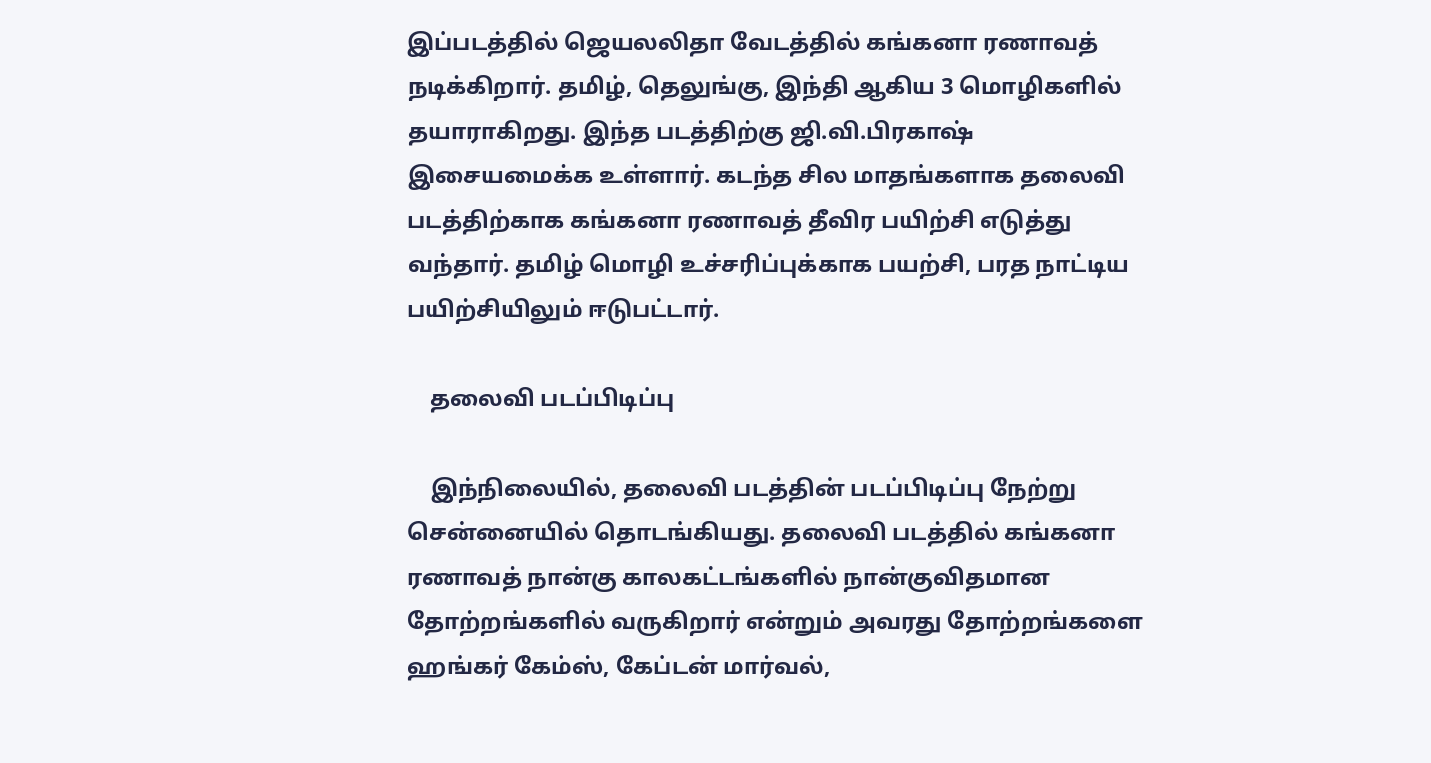இப்படத்தில் ஜெயலலிதா வேடத்தில் கங்கனா ரணாவத் நடிக்கிறார். தமிழ், தெலுங்கு, இந்தி ஆகிய 3 மொழிகளில் தயாராகிறது. இந்த படத்திற்கு ஜி.வி.பிரகாஷ் இசையமைக்க உள்ளார். கடந்த சில மாதங்களாக தலைவி படத்திற்காக கங்கனா ரணாவத் தீவிர பயிற்சி எடுத்து வந்தார். தமிழ் மொழி உச்சரிப்புக்காக பயற்சி, பரத நாட்டிய பயிற்சியிலும் ஈடுபட்டார்.

    தலைவி படப்பிடிப்பு

    இந்நிலையில், தலைவி படத்தின் படப்பிடிப்பு நேற்று சென்னையில் தொடங்கியது. தலைவி படத்தில் கங்கனா ரணாவத் நான்கு காலகட்டங்களில் நான்குவிதமான தோற்றங்களில் வருகிறார் என்றும் அவரது தோற்றங்களை ஹங்கர் கேம்ஸ், கேப்டன் மார்வல்,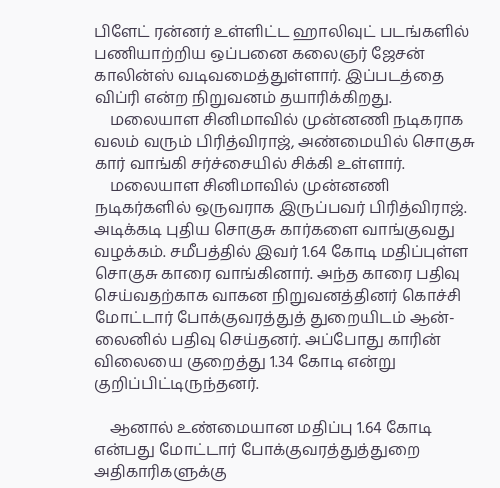பிளேட் ரன்னர் உள்ளிட்ட ஹாலிவுட் படங்களில் பணியாற்றிய ஒப்பனை கலைஞர் ஜேசன் காலின்ஸ் வடிவமைத்துள்ளார். இப்படத்தை விப்ரி என்ற நிறுவனம் தயாரிக்கிறது.
    மலையாள சினிமாவில் முன்னணி நடிகராக வலம் வரும் பிரித்விராஜ், அண்மையில் சொகுசு கார் வாங்கி சர்ச்சையில் சிக்கி உள்ளார்.
    மலையாள சினிமாவில் முன்னணி நடிகர்களில் ஒருவராக இருப்பவர் பிரித்விராஜ். அடிக்கடி புதிய சொகுசு கார்களை வாங்குவது வழக்கம். சமீபத்தில் இவர் 1.64 கோடி மதிப்புள்ள சொகுசு காரை வாங்கினார். அந்த காரை பதிவு செய்வதற்காக வாகன நிறுவனத்தினர் கொச்சி மோட்டார் போக்குவரத்துத் துறையிடம் ஆன்-லைனில் பதிவு செய்தனர். அப்போது காரின் விலையை குறைத்து 1.34 கோடி என்று குறிப்பிட்டிருந்தனர்.

    ஆனால் உண்மையான மதிப்பு 1.64 கோடி என்பது மோட்டார் போக்குவரத்துத்துறை அதிகாரிகளுக்கு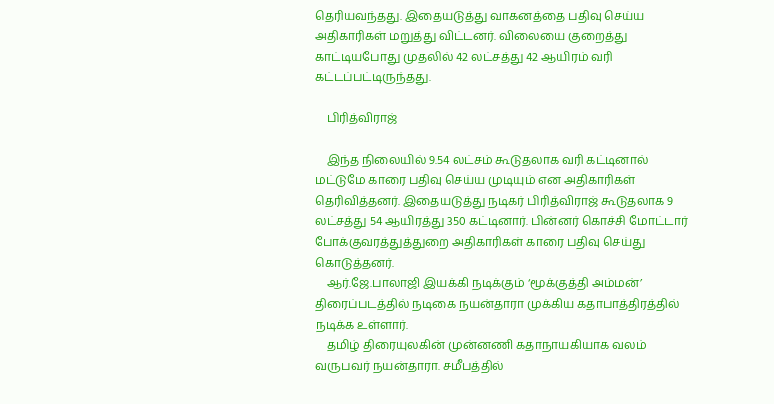தெரியவந்தது. இதையடுத்து வாகனத்தை பதிவு செய்ய அதிகாரிகள் மறுத்து விட்டனர். விலையை குறைத்து காட்டியபோது முதலில் 42 லட்சத்து 42 ஆயிரம் வரி கட்டப்பட்டிருந்தது.

    பிரித்விராஜ்

    இந்த நிலையில் 9.54 லட்சம் கூடுதலாக வரி கட்டினால் மட்டுமே காரை பதிவு செய்ய முடியும் என அதிகாரிகள் தெரிவித்தனர். இதையடுத்து நடிகர் பிரித்விராஜ் கூடுதலாக 9 லட்சத்து 54 ஆயிரத்து 350 கட்டினார். பின்னர் கொச்சி மோட்டார் போக்குவரத்துத்துறை அதிகாரிகள் காரை பதிவு செய்து கொடுத்தனர்.
    ஆர்.ஜே.பாலாஜி இயக்கி நடிக்கும் ‘மூக்குத்தி அம்மன்’ திரைப்படத்தில் நடிகை நயன்தாரா முக்கிய கதாபாத்திரத்தில் நடிக்க உள்ளார்.
    தமிழ் திரையுலகின் முன்னணி கதாநாயகியாக வலம் வருபவர் நயன்தாரா. சமீபத்தில்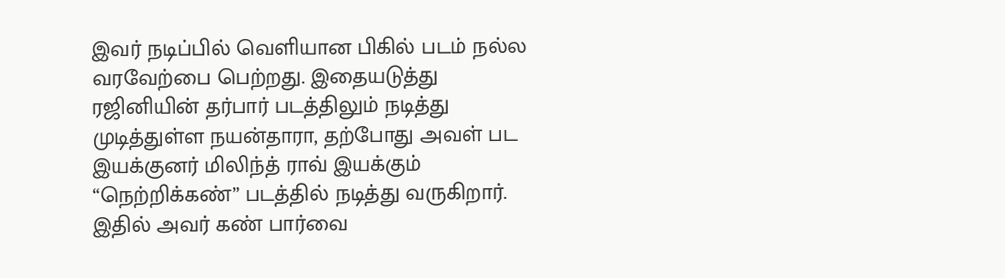இவர் நடிப்பில் வெளியான பிகில் படம் நல்ல வரவேற்பை பெற்றது. இதையடுத்து ரஜினியின் தர்பார் படத்திலும் நடித்து முடித்துள்ள நயன்தாரா, தற்போது அவள் பட இயக்குனர் மிலிந்த் ராவ் இயக்கும் “நெற்றிக்கண்” படத்தில் நடித்து வருகிறார். இதில் அவர் கண் பார்வை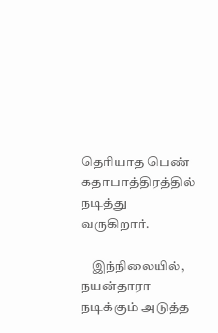தெரியாத பெண் கதாபாத்திரத்தில் நடித்து வருகிறார்.

    இந்நிலையில், நயன்தாரா நடிக்கும் அடுத்த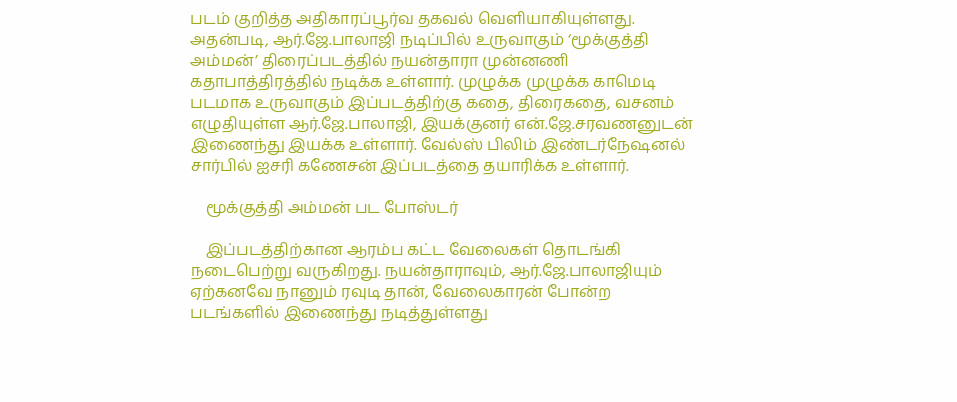படம் குறித்த அதிகாரப்பூர்வ தகவல் வெளியாகியுள்ளது. அதன்படி, ஆர்.ஜே.பாலாஜி நடிப்பில் உருவாகும் ‘மூக்குத்தி அம்மன்’ திரைப்படத்தில் நயன்தாரா முன்னணி கதாபாத்திரத்தில் நடிக்க உள்ளார். முழுக்க முழுக்க காமெடி படமாக உருவாகும் இப்படத்திற்கு கதை, திரைகதை, வசனம் எழுதியுள்ள ஆர்.ஜே.பாலாஜி, இயக்குனர் என்.ஜே.சரவணனுடன் இணைந்து இயக்க உள்ளார். வேல்ஸ் பிலிம் இண்டர்நேஷனல் சார்பில் ஐசரி கணேசன் இப்படத்தை தயாரிக்க உள்ளார்.

    மூக்குத்தி அம்மன் பட போஸ்டர்

    இப்படத்திற்கான ஆரம்ப கட்ட வேலைகள் தொடங்கி நடைபெற்று வருகிறது. நயன்தாராவும், ஆர்.ஜே.பாலாஜியும் ஏற்கனவே நானும் ரவுடி தான், வேலைகாரன் போன்ற படங்களில் இணைந்து நடித்துள்ளது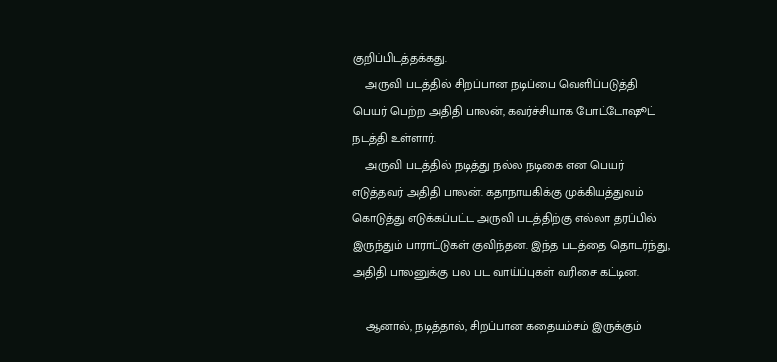குறிப்பிடத்தக்கது.
    அருவி படத்தில் சிறப்பான நடிப்பை வெளிப்படுத்தி பெயர் பெற்ற அதிதி பாலன், கவர்ச்சியாக போட்டோஷூட் நடத்தி உள்ளார்.
    அருவி படத்தில் நடித்து நல்ல நடிகை என பெயர் எடுத்தவர் அதிதி பாலன். கதாநாயகிக்கு முக்கியத்துவம் கொடுத்து எடுக்கப்பட்ட அருவி படத்திற்கு எல்லா தரப்பில் இருந்தும் பாராட்டுகள் குவிந்தன. இந்த படத்தை தொடர்ந்து, அதிதி பாலனுக்கு பல பட வாய்ப்புகள் வரிசை கட்டின.

    ஆனால், நடித்தால், சிறப்பான கதையம்சம் இருக்கும்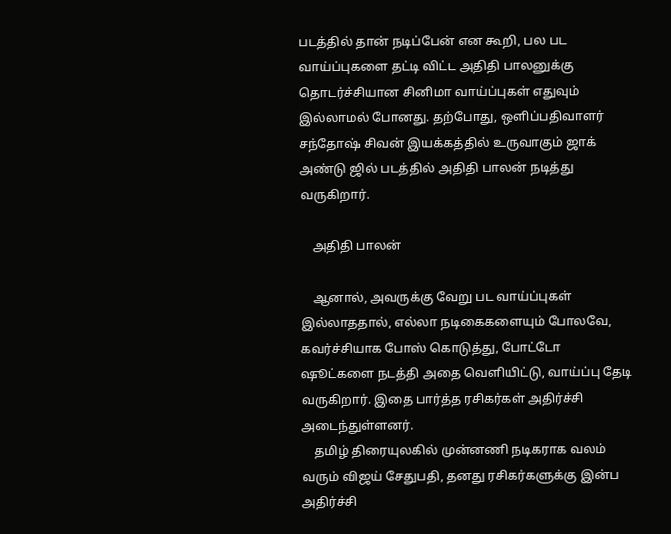படத்தில் தான் நடிப்பேன் என கூறி, பல பட வாய்ப்புகளை தட்டி விட்ட அதிதி பாலனுக்கு தொடர்ச்சியான சினிமா வாய்ப்புகள் எதுவும் இல்லாமல் போனது. தற்போது, ஒளிப்பதிவாளர் சந்தோஷ் சிவன் இயக்கத்தில் உருவாகும் ஜாக் அண்டு ஜில் படத்தில் அதிதி பாலன் நடித்து வருகிறார்.

    அதிதி பாலன்

    ஆனால், அவருக்கு வேறு பட வாய்ப்புகள் இல்லாததால், எல்லா நடிகைகளையும் போலவே, கவர்ச்சியாக போஸ் கொடுத்து, போட்டோ ஷூட்களை நடத்தி அதை வெளியிட்டு, வாய்ப்பு தேடி வருகிறார். இதை பார்த்த ரசிகர்கள் அதிர்ச்சி அடைந்துள்ளனர்.
    தமிழ் திரையுலகில் முன்னணி நடிகராக வலம் வரும் விஜய் சேதுபதி, தனது ரசிகர்களுக்கு இன்ப அதிர்ச்சி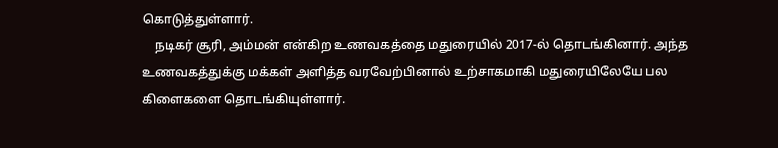கொடுத்துள்ளார்.
    நடிகர் சூரி, அம்மன் என்கிற உணவகத்தை மதுரையில் 2017-ல் தொடங்கினார். அந்த உணவகத்துக்கு மக்கள் அளித்த வரவேற்பினால் உற்சாகமாகி மதுரையிலேயே பல கிளைகளை தொடங்கியுள்ளார்.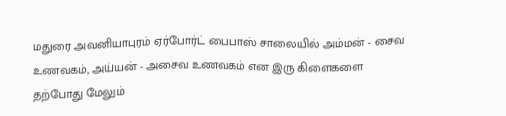மதுரை அவனியாபுரம் ஏர்போர்ட் பைபாஸ் சாலையில் அம்மன் - சைவ உணவகம், அய்யன் - அசைவ உணவகம் என இரு கிளைகளை தற்போது மேலும்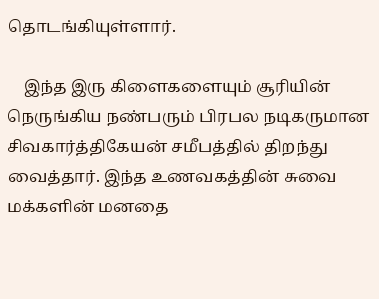தொடங்கியுள்ளார்.

    இந்த இரு கிளைகளையும் சூரியின் நெருங்கிய நண்பரும் பிரபல நடிகருமான சிவகார்த்திகேயன் சமீபத்தில் திறந்து வைத்தார். இந்த உணவகத்தின் சுவை மக்களின் மனதை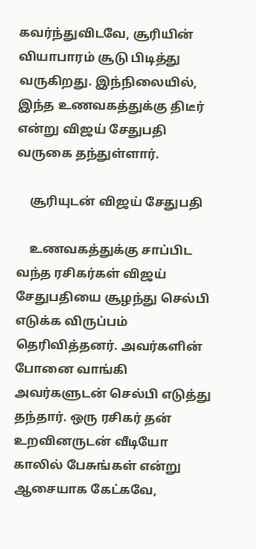கவர்ந்துவிடவே, சூரியின் வியாபாரம் சூடு பிடித்து வருகிறது. இந்நிலையில், இந்த உணவகத்துக்கு திடீர் என்று விஜய் சேதுபதி வருகை தந்துள்ளார்.

    சூரியுடன் விஜய் சேதுபதி

    உணவகத்துக்கு சாப்பிட வந்த ரசிகர்கள் விஜய் சேதுபதியை சூழந்து செல்பி எடுக்க விருப்பம் தெரிவித்தனர். அவர்களின் போனை வாங்கி அவர்களுடன் செல்பி எடுத்து தந்தார். ஒரு ரசிகர் தன் உறவினருடன் வீடியோ காலில் பேசுங்கள் என்று ஆசையாக கேட்கவே,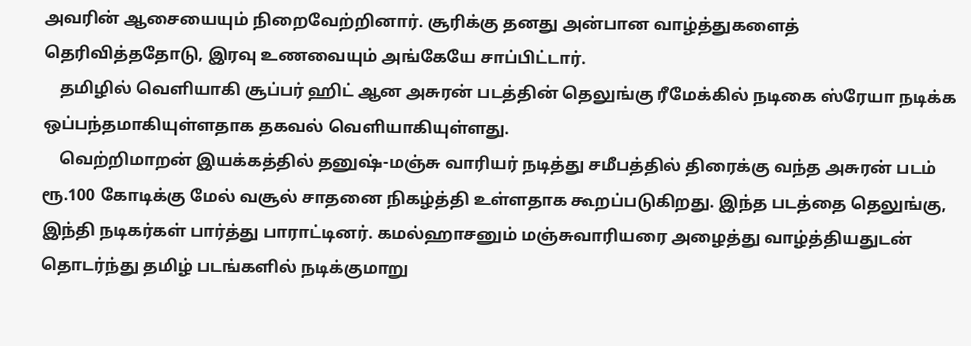அவரின் ஆசையையும் நிறைவேற்றினார். சூரிக்கு தனது அன்பான வாழ்த்துகளைத் தெரிவித்ததோடு, இரவு உணவையும் அங்கேயே சாப்பிட்டார்.
    தமிழில் வெளியாகி சூப்பர் ஹிட் ஆன அசுரன் படத்தின் தெலுங்கு ரீமேக்கில் நடிகை ஸ்ரேயா நடிக்க ஒப்பந்தமாகியுள்ளதாக தகவல் வெளியாகியுள்ளது.
    வெற்றிமாறன் இயக்கத்தில் தனுஷ்-மஞ்சு வாரியர் நடித்து சமீபத்தில் திரைக்கு வந்த அசுரன் படம் ரூ.100 கோடிக்கு மேல் வசூல் சாதனை நிகழ்த்தி உள்ளதாக கூறப்படுகிறது. இந்த படத்தை தெலுங்கு, இந்தி நடிகர்கள் பார்த்து பாராட்டினர். கமல்ஹாசனும் மஞ்சுவாரியரை அழைத்து வாழ்த்தியதுடன் தொடர்ந்து தமிழ் படங்களில் நடிக்குமாறு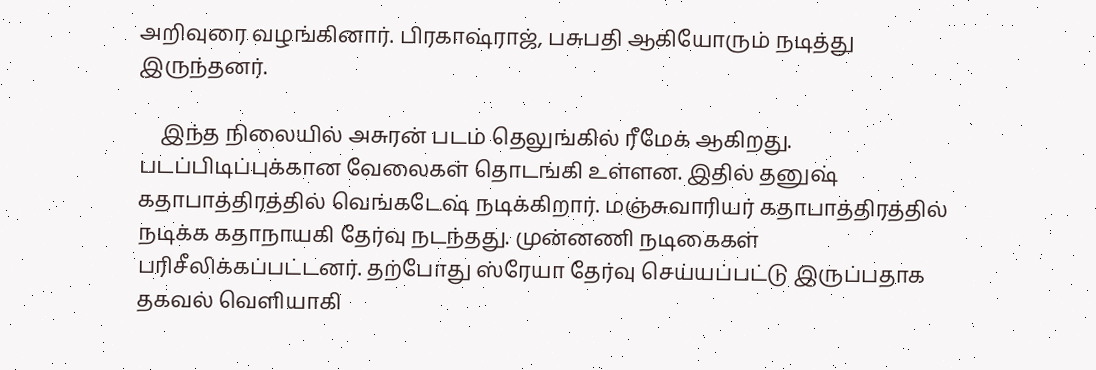அறிவுரை வழங்கினார். பிரகாஷ்ராஜ், பசுபதி ஆகியோரும் நடித்து இருந்தனர்.

    இந்த நிலையில் அசுரன் படம் தெலுங்கில் ரீமேக் ஆகிறது. படப்பிடிப்புக்கான வேலைகள் தொடங்கி உள்ளன. இதில் தனுஷ் கதாபாத்திரத்தில் வெங்கடேஷ் நடிக்கிறார். மஞ்சுவாரியர் கதாபாத்திரத்தில் நடிக்க கதாநாயகி தேர்வு நடந்தது. முன்னணி நடிகைகள் பரிசீலிக்கப்பட்டனர். தற்போது ஸ்ரேயா தேர்வு செய்யப்பட்டு இருப்பதாக தகவல் வெளியாகி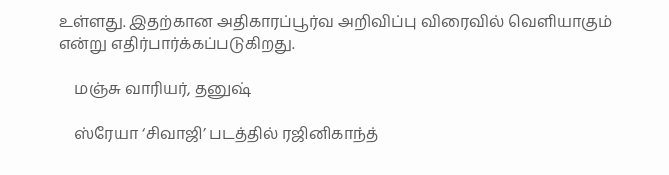உள்ளது. இதற்கான அதிகாரப்பூர்வ அறிவிப்பு விரைவில் வெளியாகும் என்று எதிர்பார்க்கப்படுகிறது.

    மஞ்சு வாரியர், தனுஷ்

    ஸ்ரேயா ‘சிவாஜி’ படத்தில் ரஜினிகாந்த்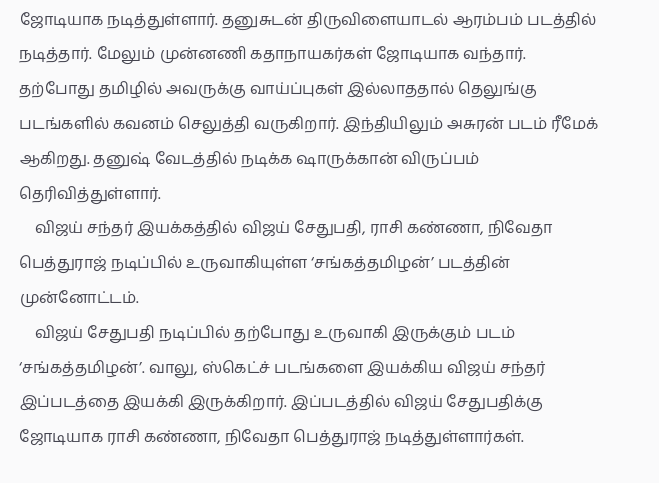ஜோடியாக நடித்துள்ளார். தனுசுடன் திருவிளையாடல் ஆரம்பம் படத்தில் நடித்தார். மேலும் முன்னணி கதாநாயகர்கள் ஜோடியாக வந்தார். தற்போது தமிழில் அவருக்கு வாய்ப்புகள் இல்லாததால் தெலுங்கு படங்களில் கவனம் செலுத்தி வருகிறார். இந்தியிலும் அசுரன் படம் ரீமேக் ஆகிறது. தனுஷ் வேடத்தில் நடிக்க ஷாருக்கான் விருப்பம் தெரிவித்துள்ளார்.
    விஜய் சந்தர் இயக்கத்தில் விஜய் சேதுபதி, ராசி கண்ணா, நிவேதா பெத்துராஜ் நடிப்பில் உருவாகியுள்ள ‘சங்கத்தமிழன்’ படத்தின் முன்னோட்டம்.
    விஜய் சேதுபதி நடிப்பில் தற்போது உருவாகி இருக்கும் படம் ‘சங்கத்தமிழன்’. வாலு, ஸ்கெட்ச் படங்களை இயக்கிய விஜய் சந்தர் இப்படத்தை இயக்கி இருக்கிறார். இப்படத்தில் விஜய் சேதுபதிக்கு ஜோடியாக ராசி கண்ணா, நிவேதா பெத்துராஜ் நடித்துள்ளார்கள்.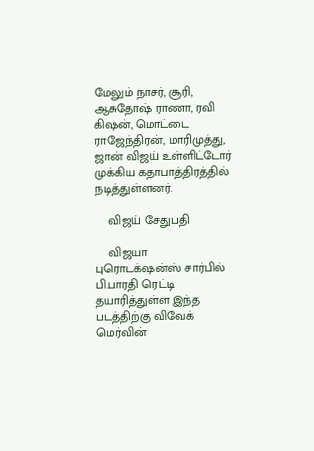மேலும் நாசர், சூரி, ஆசுதோஷ் ராணா, ரவி கிஷன், மொட்டை ராஜேந்திரன், மாரிமுத்து, ஜான் விஜய் உள்ளிட்டோர் முக்கிய கதாபாத்திரத்தில் நடித்துள்ளனர்.

    விஜய் சேதுபதி

    விஜயா புரொடக்‌ஷன்ஸ் சார்பில் பி.பாரதி ரெட்டி தயாரித்துள்ள இந்த படத்திற்கு விவேக் மெர்வின்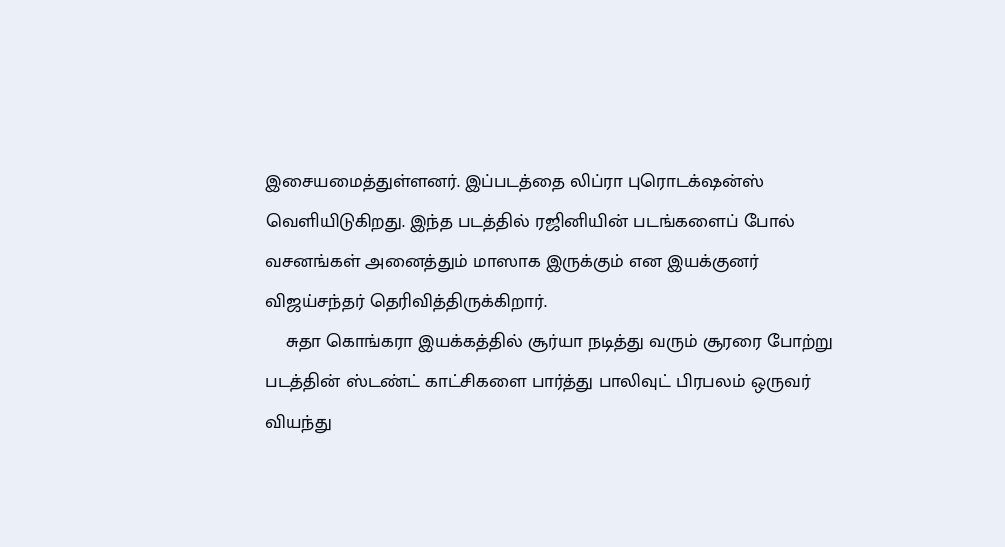இசையமைத்துள்ளனர். இப்படத்தை லிப்ரா புரொடக்‌ஷன்ஸ் வெளியிடுகிறது. இந்த படத்தில் ரஜினியின் படங்களைப் போல் வசனங்கள் அனைத்தும் மாஸாக இருக்கும் என இயக்குனர் விஜய்சந்தர் தெரிவித்திருக்கிறார்.
    சுதா கொங்கரா இயக்கத்தில் சூர்யா நடித்து வரும் சூரரை போற்று படத்தின் ஸ்டண்ட் காட்சிகளை பார்த்து பாலிவுட் பிரபலம் ஒருவர் வியந்து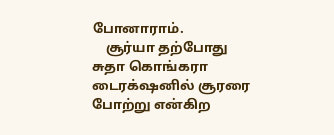போனாராம்.
    சூர்யா தற்போது சுதா கொங்கரா டைரக்‌ஷனில் சூரரை போற்று என்கிற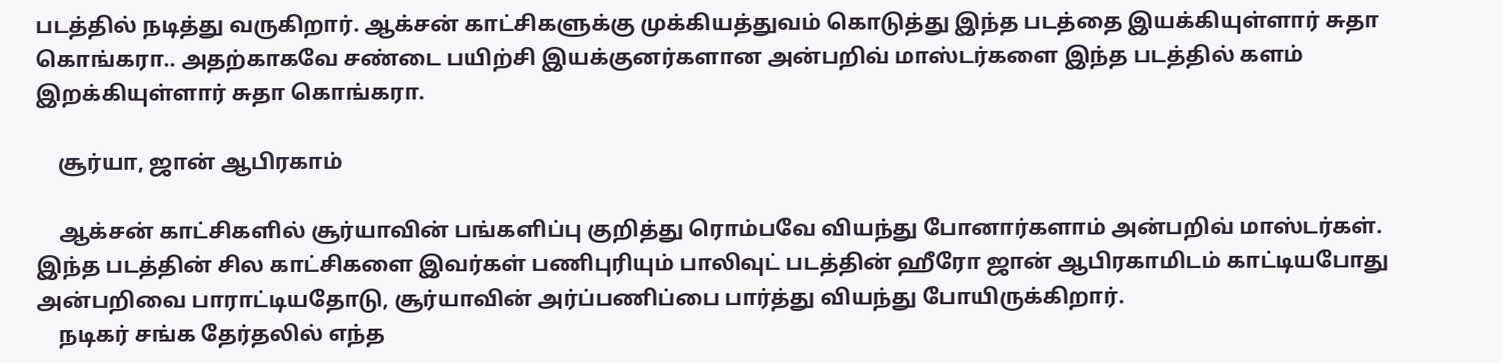படத்தில் நடித்து வருகிறார். ஆக்சன் காட்சிகளுக்கு முக்கியத்துவம் கொடுத்து இந்த படத்தை இயக்கியுள்ளார் சுதா கொங்கரா.. அதற்காகவே சண்டை பயிற்சி இயக்குனர்களான அன்பறிவ் மாஸ்டர்களை இந்த படத்தில் களம் இறக்கியுள்ளார் சுதா கொங்கரா.

    சூர்யா, ஜான் ஆபிரகாம்

    ஆக்சன் காட்சிகளில் சூர்யாவின் பங்களிப்பு குறித்து ரொம்பவே வியந்து போனார்களாம் அன்பறிவ் மாஸ்டர்கள். இந்த படத்தின் சில காட்சிகளை இவர்கள் பணிபுரியும் பாலிவுட் படத்தின் ஹீரோ ஜான் ஆபிரகாமிடம் காட்டியபோது அன்பறிவை பாராட்டியதோடு, சூர்யாவின் அர்ப்பணிப்பை பார்த்து வியந்து போயிருக்கிறார்.
    நடிகர் சங்க தேர்தலில் எந்த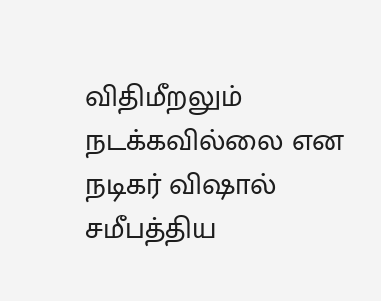விதிமீறலும் நடக்கவில்லை என நடிகர் விஷால் சமீபத்திய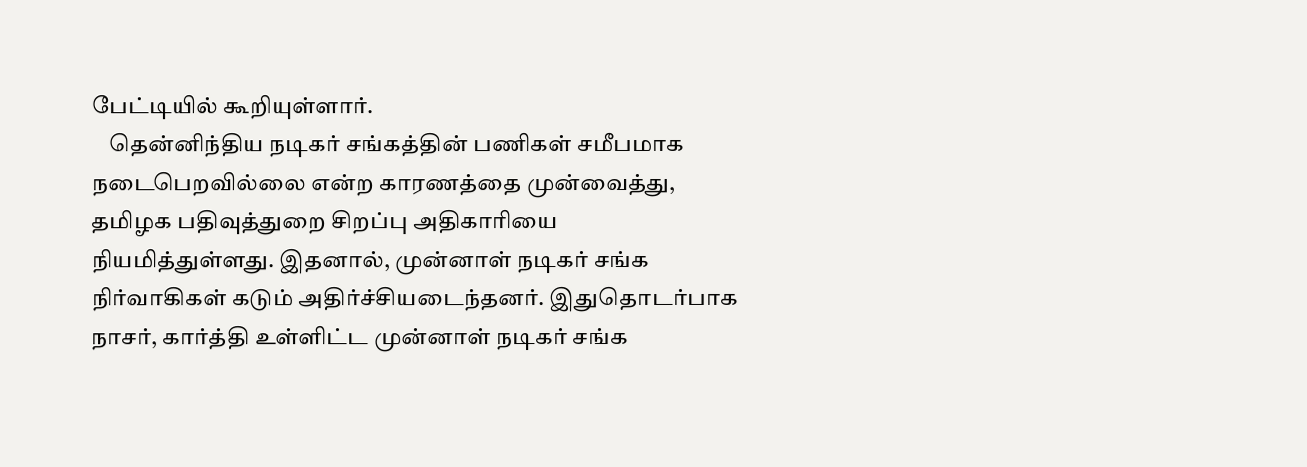பேட்டியில் கூறியுள்ளார்.
    தென்னிந்திய நடிகர் சங்கத்தின் பணிகள் சமீபமாக நடைபெறவில்லை என்ற காரணத்தை முன்வைத்து,  தமிழக பதிவுத்துறை சிறப்பு அதிகாரியை நியமித்துள்ளது. இதனால், முன்னாள் நடிகர் சங்க நிர்வாகிகள் கடும் அதிர்ச்சியடைந்தனர். இதுதொடர்பாக நாசர், கார்த்தி உள்ளிட்ட முன்னாள் நடிகர் சங்க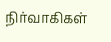நிர்வாகிகள்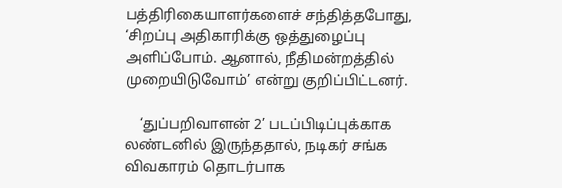பத்திரிகையாளர்களைச் சந்தித்தபோது, ‘சிறப்பு அதிகாரிக்கு ஒத்துழைப்பு அளிப்போம். ஆனால், நீதிமன்றத்தில் முறையிடுவோம்’ என்று குறிப்பிட்டனர்.

    ‘துப்பறிவாளன் 2’ படப்பிடிப்புக்காக லண்டனில் இருந்ததால், நடிகர் சங்க விவகாரம் தொடர்பாக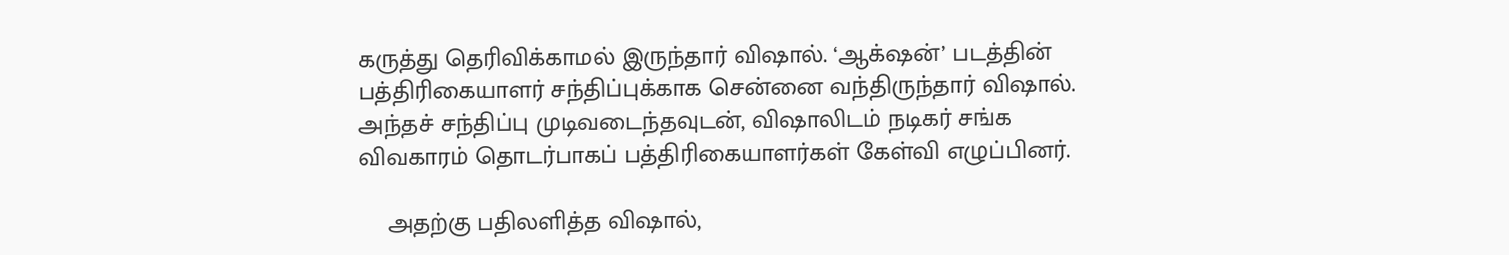கருத்து தெரிவிக்காமல் இருந்தார் விஷால். ‘ஆக்‌ஷன்’ படத்தின் பத்திரிகையாளர் சந்திப்புக்காக சென்னை வந்திருந்தார் விஷால். அந்தச் சந்திப்பு முடிவடைந்தவுடன், விஷாலிடம் நடிகர் சங்க விவகாரம் தொடர்பாகப் பத்திரிகையாளர்கள் கேள்வி எழுப்பினர்.

    அதற்கு பதிலளித்த விஷால்,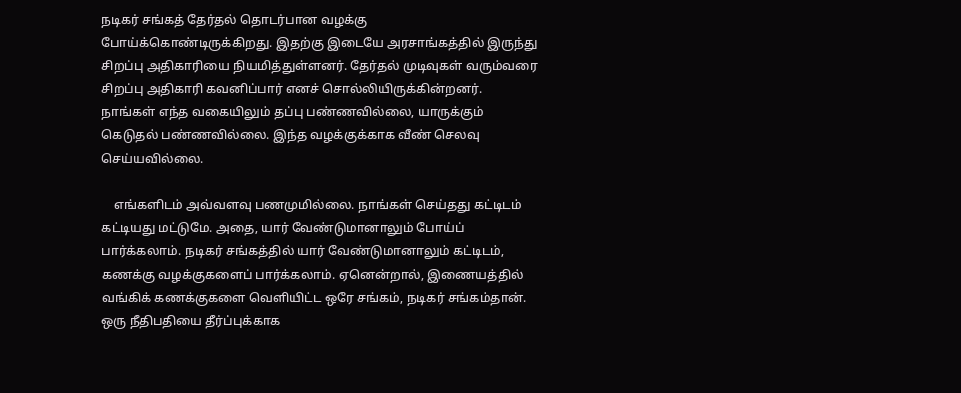நடிகர் சங்கத் தேர்தல் தொடர்பான வழக்கு போய்க்கொண்டிருக்கிறது. இதற்கு இடையே அரசாங்கத்தில் இருந்து சிறப்பு அதிகாரியை நியமித்துள்ளனர். தேர்தல் முடிவுகள் வரும்வரை சிறப்பு அதிகாரி கவனிப்பார் எனச் சொல்லியிருக்கின்றனர். நாங்கள் எந்த வகையிலும் தப்பு பண்ணவில்லை, யாருக்கும் கெடுதல் பண்ணவில்லை. இந்த வழக்குக்காக வீண் செலவு செய்யவில்லை.

    எங்களிடம் அவ்வளவு பணமுமில்லை. நாங்கள் செய்தது கட்டிடம் கட்டியது மட்டுமே. அதை, யார் வேண்டுமானாலும் போய்ப் பார்க்கலாம். நடிகர் சங்கத்தில் யார் வேண்டுமானாலும் கட்டிடம், கணக்கு வழக்குகளைப் பார்க்கலாம். ஏனென்றால், இணையத்தில் வங்கிக் கணக்குகளை வெளியிட்ட ஒரே சங்கம், நடிகர் சங்கம்தான். ஒரு நீதிபதியை தீர்ப்புக்காக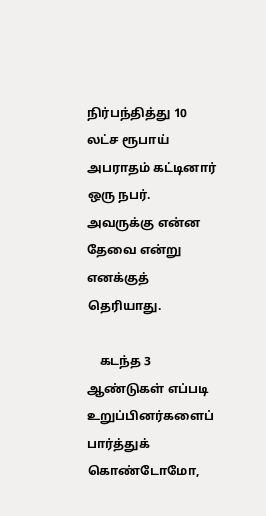நிர்பந்தித்து 10 லட்ச ரூபாய் அபராதம் கட்டினார் ஒரு நபர். அவருக்கு என்ன தேவை என்று எனக்குத் தெரியாது.

    கடந்த 3 ஆண்டுகள் எப்படி உறுப்பினர்களைப் பார்த்துக் கொண்டோமோ,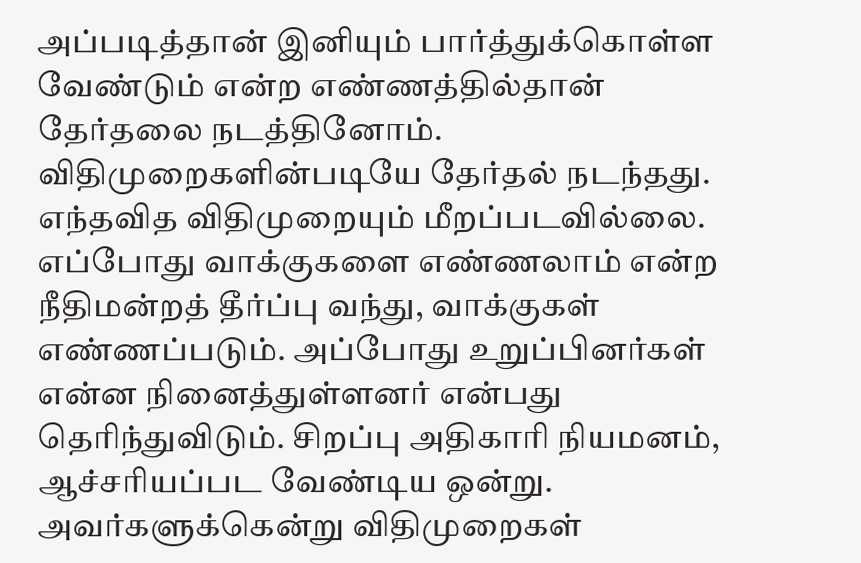அப்படித்தான் இனியும் பார்த்துக்கொள்ள வேண்டும் என்ற எண்ணத்தில்தான் தேர்தலை நடத்தினோம். விதிமுறைகளின்படியே தேர்தல் நடந்தது. எந்தவித விதிமுறையும் மீறப்படவில்லை. எப்போது வாக்குகளை எண்ணலாம் என்ற நீதிமன்றத் தீர்ப்பு வந்து, வாக்குகள் எண்ணப்படும். அப்போது உறுப்பினர்கள் என்ன நினைத்துள்ளனர் என்பது தெரிந்துவிடும். சிறப்பு அதிகாரி நியமனம், ஆச்சரியப்பட வேண்டிய ஒன்று. அவர்களுக்கென்று விதிமுறைகள்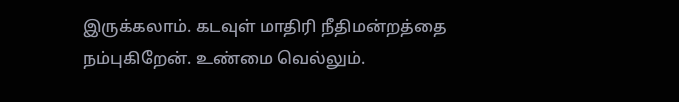இருக்கலாம். கடவுள் மாதிரி நீதிமன்றத்தை நம்புகிறேன். உண்மை வெல்லும்.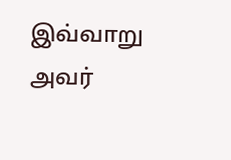இவ்வாறு அவர்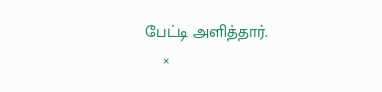பேட்டி அளித்தார்.
    ×